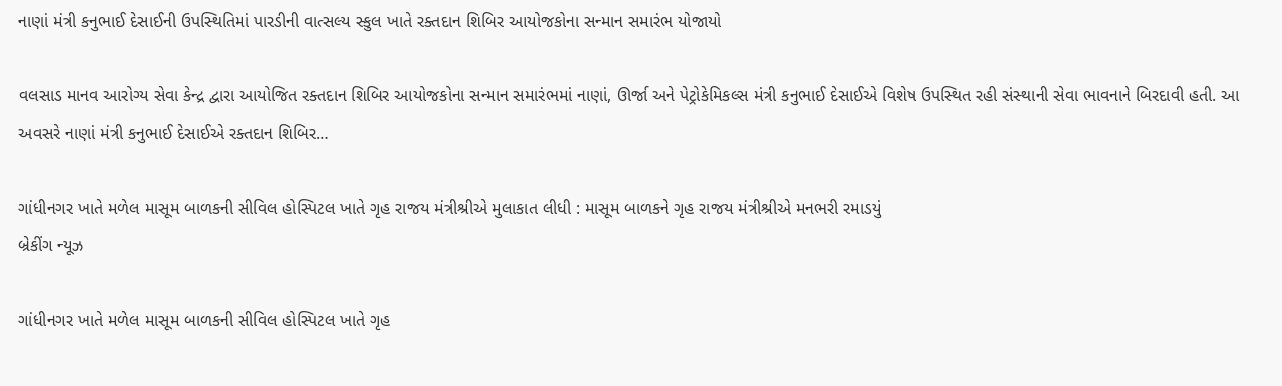નાણાં મંત્રી કનુભાઈ દેસાઈની ઉપસ્‍થિતિમાં પારડીની વાત્‍સલ્‍ય સ્‍કુલ ખાતે રક્‍તદાન શિબિર આયોજકોના સન્‍માન સમારંભ યોજાયો

વલસાડ માનવ આરોગ્‍ય સેવા કેન્‍દ્ર દ્વારા આયોજિત રક્‍તદાન શિબિર આયોજકોના સન્‍માન સમારંભમાં નાણાં, ઊર્જા અને પેટ્રોકેમિકલ્‍સ મંત્રી કનુભાઈ દેસાઈએ વિશેષ ઉપસ્‍થિત રહી સંસ્‍થાની સેવા ભાવનાને બિરદાવી હતી. આ અવસરે નાણાં મંત્રી કનુભાઈ દેસાઈએ રક્‍તદાન શિબિર…

ગાંધીનગર ખાતે મળેલ માસૂમ બાળકની સીવિલ હોસ્પિટલ ખાતે ગૃહ રાજય મંત્રીશ્રીએ મુલાકાત લીધી : માસૂમ બાળકને ગૃહ રાજય મંત્રીશ્રીએ મનભરી રમાડયું
બ્રેકીંગ ન્યૂઝ

ગાંધીનગર ખાતે મળેલ માસૂમ બાળકની સીવિલ હોસ્પિટલ ખાતે ગૃહ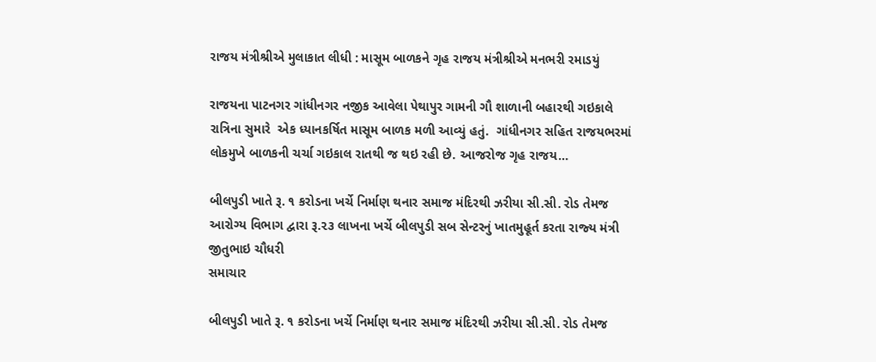રાજય મંત્રીશ્રીએ મુલાકાત લીધી : માસૂમ બાળકને ગૃહ રાજય મંત્રીશ્રીએ મનભરી રમાડયું

રાજયના પાટનગર ગાંધીનગર નજીક આવેલા પેથાપુર ગામની ગૌ શાળાની બહારથી ગઇકાલે રાત્રિના સુમારે  એક ધ્યાનકર્ષિત માસૂમ બાળક મળી આવ્યું હતું.  ગાંધીનગર સહિત રાજયભરમાં લોકમુખે બાળકની ચર્ચા ગઇકાલ રાતથી જ થઇ રહી છે. આજરોજ ગૃહ રાજય…

બીલપુડી ખાતે રૂ. ૧ કરોડના ખર્ચે નિર્માણ થનાર સમાજ મંદિરથી ઝરીયા સી.સી. રોડ તેમજ આરોગ્‍ય વિભાગ દ્વારા રૂ.૨૩ લાખના ખર્ચે બીલપુડી સબ સેન્‍ટરનું ખાતમુહૂર્ત કરતા રાજ્‍ય મંત્રી જીતુભાઇ ચૌધરી
સમાચાર

બીલપુડી ખાતે રૂ. ૧ કરોડના ખર્ચે નિર્માણ થનાર સમાજ મંદિરથી ઝરીયા સી.સી. રોડ તેમજ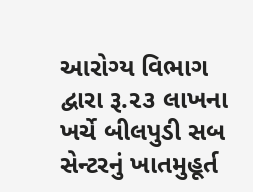આરોગ્‍ય વિભાગ દ્વારા રૂ.૨૩ લાખના ખર્ચે બીલપુડી સબ સેન્‍ટરનું ખાતમુહૂર્ત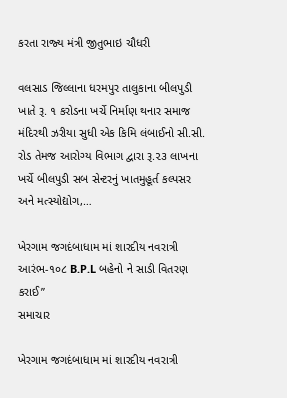કરતા રાજ્‍ય મંત્રી જીતુભાઇ ચૌધરી

વલસાડ જિલ્લાના ધરમપુર તાલુકાના બીલપુડી ખાતે રૂ. ૧ કરોડના ખર્ચે નિર્માણ થનાર સમાજ મંદિરથી ઝરીયા સુધી એક કિમિ લંબાઈનો સી.સી. રોડ તેમજ આરોગ્‍ય વિભાગ દ્વારા રૂ.૨૩ લાખના ખર્ચે બીલપુડી સબ સેન્‍ટરનું ખાતમુહૂર્ત કલ્‍પસર અને મત્‍સ્‍યોદ્યોગ,…

ખેરગામ જગદંબાધામ માં શારદીય નવરાત્રી આરંભ-૧૦૮ B.P.L બહેનો ને સાડી વિતરણ કરાઈ”
સમાચાર

ખેરગામ જગદંબાધામ માં શારદીય નવરાત્રી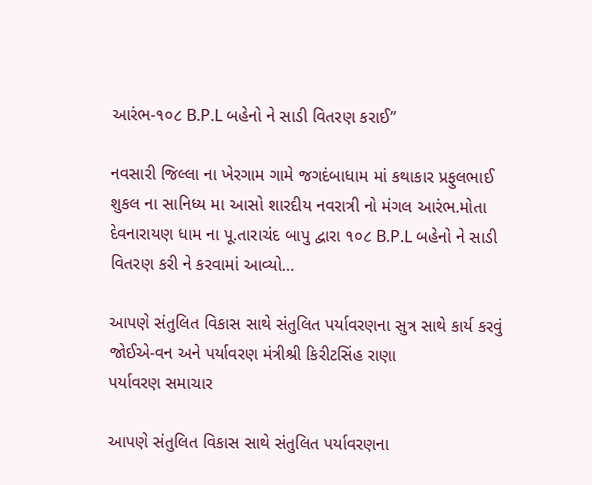આરંભ-૧૦૮ B.P.L બહેનો ને સાડી વિતરણ કરાઈ”

નવસારી જિલ્લા ના ખેરગામ ગામે જગદંબાધામ માં કથાકાર પ્રફુલભાઈ શુકલ ના સાનિધ્ય મા આસો શારદીય નવરાત્રી નો મંગલ આરંભ.મોતા દેવનારાયણ ધામ ના પૂ.તારાચંદ બાપુ દ્વારા ૧૦૮ B.P.L બહેનો ને સાડી વિતરણ કરી ને કરવામાં આવ્યો…

આપણે સંતુલિત વિકાસ સાથે સંતુલિત પર્યાવરણના સુત્ર સાથે કાર્ય કરવું જોઈએ-વન અને પર્યાવરણ મંત્રીશ્રી કિરીટસિંહ રાણા
પર્યાવરણ સમાચાર

આપણે સંતુલિત વિકાસ સાથે સંતુલિત પર્યાવરણના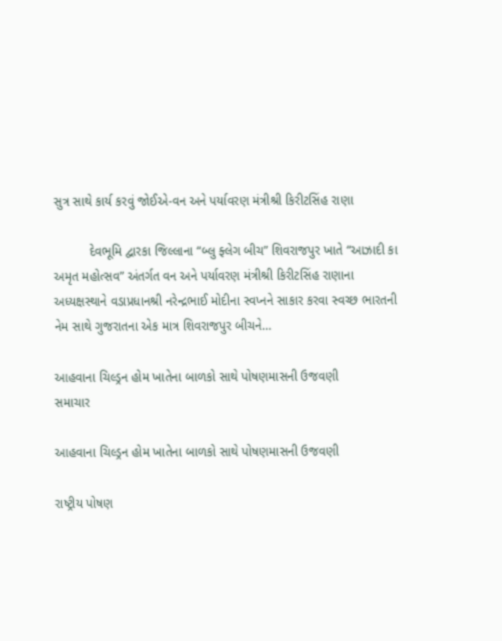સુત્ર સાથે કાર્ય કરવું જોઈએ-વન અને પર્યાવરણ મંત્રીશ્રી કિરીટસિંહ રાણા

          દેવભૂમિ દ્વારકા જિલ્લાના “બ્લુ ફ્લેગ બીચ” શિવરાજપુર ખાતે “આઝાદી કા અમૃત મહોત્સવ” અંતર્ગત વન અને પર્યાવરણ મંત્રીશ્રી કિરીટસિંહ રાણાના અધ્યક્ષસ્થાને વડાપ્રધાનશ્રી નરેન્દ્રભાઈ મોદીના સ્વપ્નને સાકાર કરવા સ્વચ્છ ભારતની નેમ સાથે ગુજરાતના એક માત્ર શિવરાજપુર બીચને…

આહવાના ચિલ્ડ્રન હોમ ખાતેના બાળકો સાથે પોષણમાસની ઉજવણી
સમાચાર

આહવાના ચિલ્ડ્રન હોમ ખાતેના બાળકો સાથે પોષણમાસની ઉજવણી

રાષ્ટ્રીય પોષણ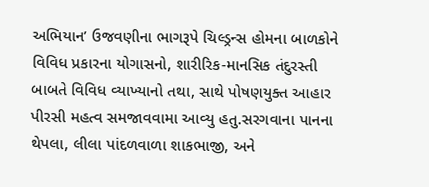અભિયાન’ ઉજવણીના ભાગરૂપે ચિલ્ડ્રન્સ હોમના બાળકોને વિવિધ પ્રકારના યોગાસનો, શારીરિક-માનસિક તંદુરસ્તી બાબતે વિવિધ વ્યાખ્યાનો તથા, સાથે પોષણયુક્ત આહાર પીરસી મહત્વ સમજાવવામા આવ્યુ હતુ.સરગવાના પાનના થેપલા, લીલા પાંદળવાળા શાકભાજી, અને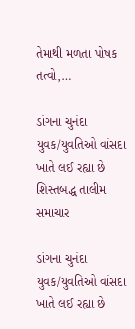તેમાથી મળતા પોષક તત્વો,…

ડાંગના ચુનંદા યુવક/યુવતિઓ વાંસદા ખાતે લઈ રહ્યા છે શિસ્તબદ્ધ તાલીમ
સમાચાર

ડાંગના ચુનંદા યુવક/યુવતિઓ વાંસદા ખાતે લઈ રહ્યા છે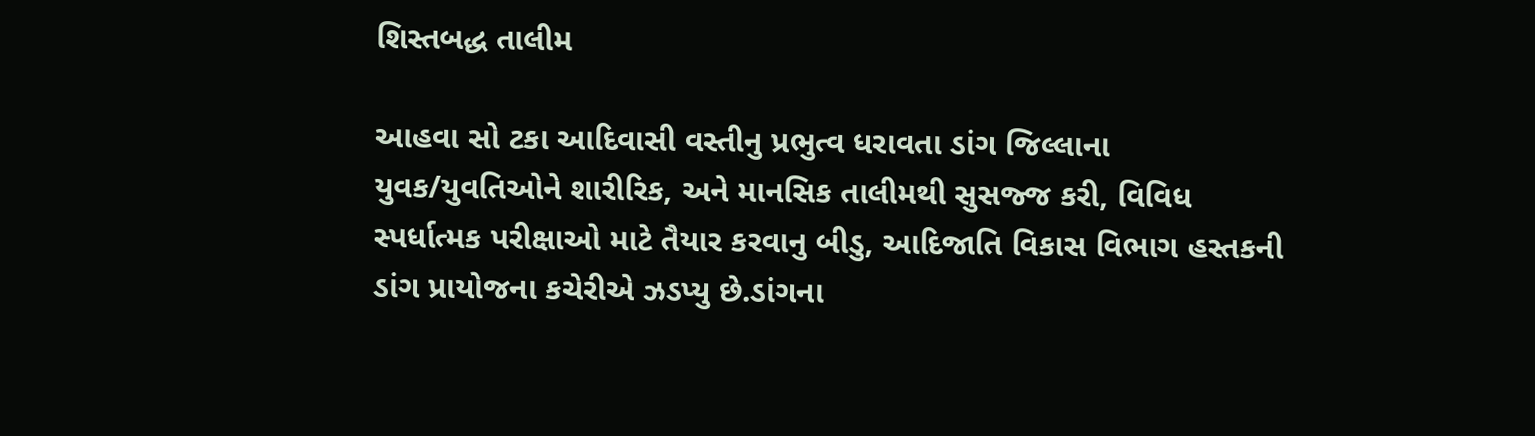શિસ્તબદ્ધ તાલીમ

આહવા સો ટકા આદિવાસી વસ્તીનુ પ્રભુત્વ ધરાવતા ડાંગ જિલ્લાના યુવક/યુવતિઓને શારીરિક, અને માનસિક તાલીમથી સુસજ્જ કરી, વિવિધ સ્પર્ધાત્મક પરીક્ષાઓ માટે તૈયાર કરવાનુ બીડુ, આદિજાતિ વિકાસ વિભાગ હસ્તકની ડાંગ પ્રાયોજના કચેરીએ ઝડપ્યુ છે.ડાંગના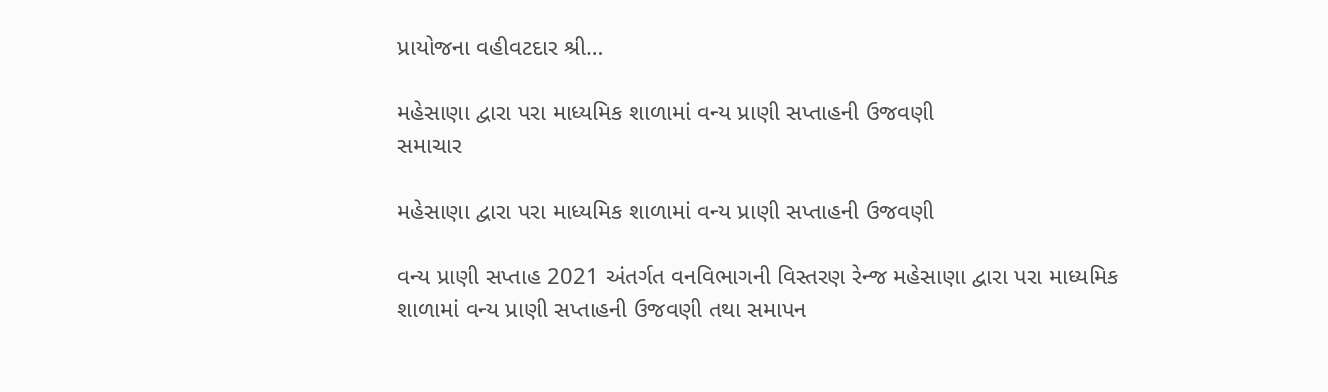પ્રાયોજના વહીવટદાર શ્રી…

મહેસાણા દ્વારા પરા માધ્યમિક શાળામાં વન્ય પ્રાણી સપ્તાહની ઉજવણી
સમાચાર

મહેસાણા દ્વારા પરા માધ્યમિક શાળામાં વન્ય પ્રાણી સપ્તાહની ઉજવણી

વન્ય પ્રાણી સપ્તાહ 2021 અંતર્ગત વનવિભાગની વિસ્તરણ રેન્જ મહેસાણા દ્વારા પરા માધ્યમિક શાળામાં વન્ય પ્રાણી સપ્તાહની ઉજવણી તથા સમાપન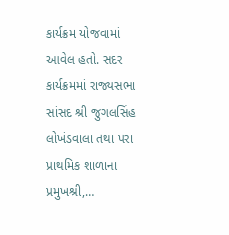કાર્યક્રમ યોજવામાં આવેલ હતો. સદર કાર્યક્રમમાં રાજ્યસભા સાંસદ શ્રી જુગલસિંહ લોખંડવાલા તથા પરા પ્રાથમિક શાળાના પ્રમુખશ્રી,…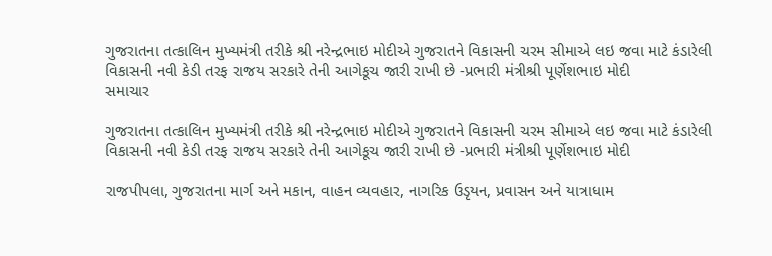ગુજરાતના તત્કાલિન મુખ્યમંત્રી તરીકે શ્રી નરેન્દ્રભાઇ મોદીએ ગુજરાતને વિકાસની ચરમ સીમાએ લઇ જવા માટે કંડારેલી વિકાસની નવી કેડી તરફ રાજય સરકારે તેની આગેકૂચ જારી રાખી છે -પ્રભારી મંત્રીશ્રી પૂર્ણેશભાઇ મોદી
સમાચાર

ગુજરાતના તત્કાલિન મુખ્યમંત્રી તરીકે શ્રી નરેન્દ્રભાઇ મોદીએ ગુજરાતને વિકાસની ચરમ સીમાએ લઇ જવા માટે કંડારેલી વિકાસની નવી કેડી તરફ રાજય સરકારે તેની આગેકૂચ જારી રાખી છે -પ્રભારી મંત્રીશ્રી પૂર્ણેશભાઇ મોદી

રાજપીપલા, ગુજરાતના માર્ગ અને મકાન, વાહન વ્યવહાર, નાગરિક ઉડૃયન, પ્રવાસન અને યાત્રાધામ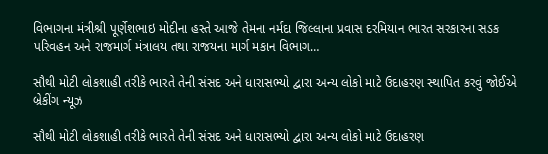વિભાગના મંત્રીશ્રી પૂર્ણેશભાઇ મોદીના હસ્તે આજે તેમના નર્મદા જિલ્લાના પ્રવાસ દરમિયાન ભારત સરકારના સડક પરિવહન અને રાજમાર્ગ મંત્રાલય તથા રાજયના માર્ગ મકાન વિભાગ…

સૌથી મોટી લોકશાહી તરીકે ભારતે તેની સંસદ અને ધારાસભ્યો દ્વારા અન્ય લોકો માટે ઉદાહરણ સ્થાપિત કરવું જોઈએ
બ્રેકીંગ ન્યૂઝ

સૌથી મોટી લોકશાહી તરીકે ભારતે તેની સંસદ અને ધારાસભ્યો દ્વારા અન્ય લોકો માટે ઉદાહરણ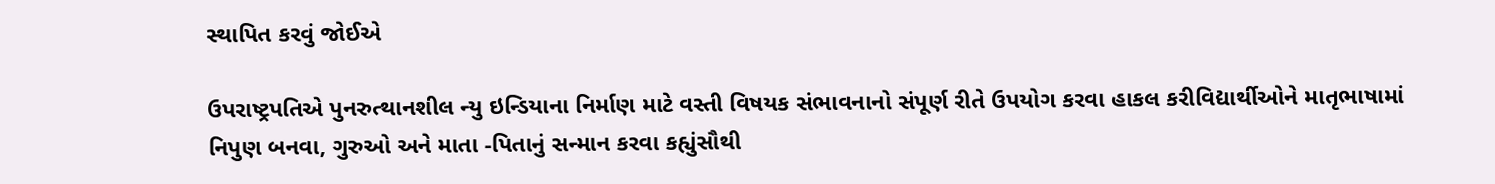સ્થાપિત કરવું જોઈએ

ઉપરાષ્ટ્રપતિએ પુનરુત્થાનશીલ ન્યુ ઇન્ડિયાના નિર્માણ માટે વસ્તી વિષયક સંભાવનાનો સંપૂર્ણ રીતે ઉપયોગ કરવા હાકલ કરીવિદ્યાર્થીઓને માતૃભાષામાં નિપુણ બનવા, ગુરુઓ અને માતા -પિતાનું સન્માન કરવા કહ્યુંસૌથી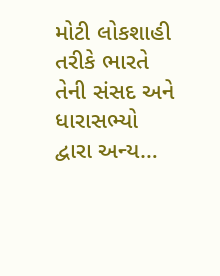મોટી લોકશાહી તરીકે ભારતે તેની સંસદ અને ધારાસભ્યો દ્વારા અન્ય…